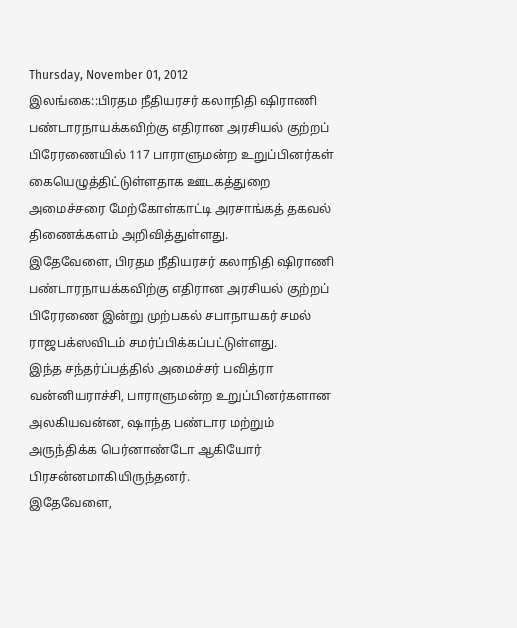Thursday, November 01, 2012
இலங்கை::பிரதம நீதியரசர் கலாநிதி ஷிராணி பண்டாரநாயக்கவிற்கு எதிரான அரசியல் குற்றப் பிரேரணையில் 117 பாராளுமன்ற உறுப்பினர்கள் கையெழுத்திட்டுள்ளதாக ஊடகத்துறை அமைச்சரை மேற்கோள்காட்டி அரசாங்கத் தகவல் திணைக்களம் அறிவித்துள்ளது.
இதேவேளை, பிரதம நீதியரசர் கலாநிதி ஷிராணி பண்டாரநாயக்கவிற்கு எதிரான அரசியல் குற்றப் பிரேரணை இன்று முற்பகல் சபாநாயகர் சமல் ராஜபக்ஸவிடம் சமர்ப்பிக்கப்பட்டுள்ளது.
இந்த சந்தர்ப்பத்தில் அமைச்சர் பவித்ரா வன்னியராச்சி, பாராளுமன்ற உறுப்பினர்களான அலகியவன்ன, ஷாந்த பண்டார மற்றும் அருந்திக்க பெர்னாண்டோ ஆகியோர் பிரசன்னமாகியிருந்தனர்.
இதேவேளை,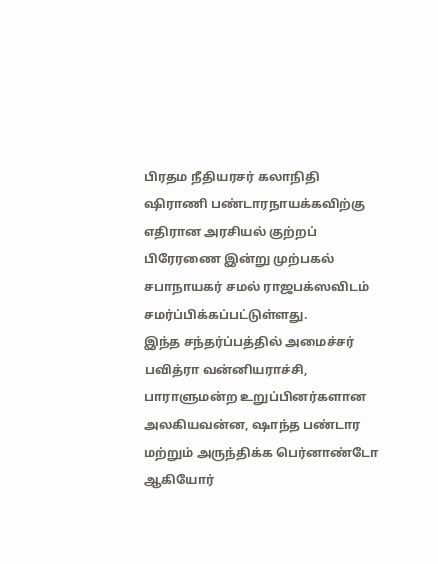பிரதம நீதியரசர் கலாநிதி ஷிராணி பண்டாரநாயக்கவிற்கு எதிரான அரசியல் குற்றப் பிரேரணை இன்று முற்பகல் சபாநாயகர் சமல் ராஜபக்ஸவிடம் சமர்ப்பிக்கப்பட்டுள்ளது.
இந்த சந்தர்ப்பத்தில் அமைச்சர் பவித்ரா வன்னியராச்சி, பாராளுமன்ற உறுப்பினர்களான அலகியவன்ன, ஷாந்த பண்டார மற்றும் அருந்திக்க பெர்னாண்டோ ஆகியோர்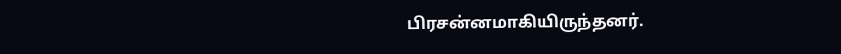பிரசன்னமாகியிருந்தனர்.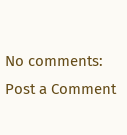No comments:
Post a Comment